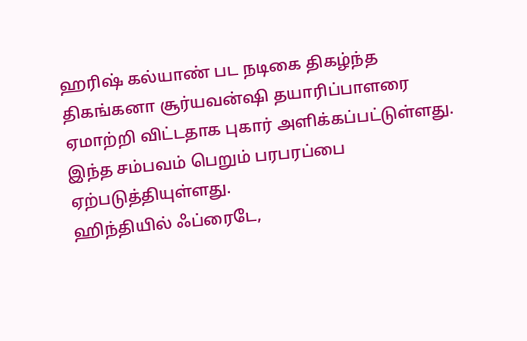ஹரிஷ் கல்யாண் பட நடிகை திகழ்ந்த திகங்கனா சூர்யவன்ஷி தயாரிப்பாளரை ஏமாற்றி விட்டதாக புகார் அளிக்கப்பட்டுள்ளது. இந்த சம்பவம் பெறும் பரபரப்பை ஏற்படுத்தியுள்ளது.
ஹிந்தியில் ஃப்ரைடே,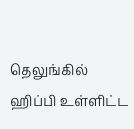தெலுங்கில் ஹிப்பி உள்ளிட்ட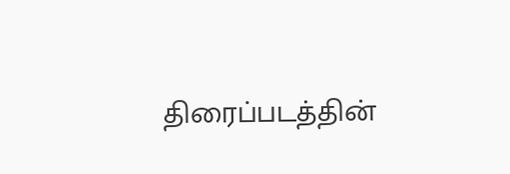திரைப்படத்தின்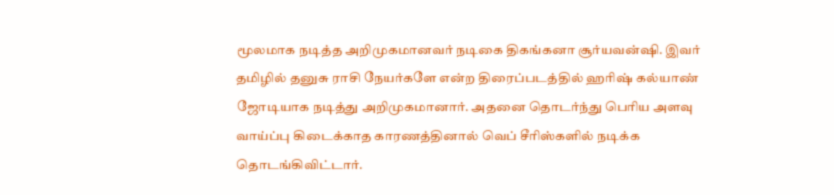மூலமாக நடித்த அறிமுகமானவர் நடிகை திகங்கனா சூர்யவன்ஷி. இவர் தமிழில் தனுசு ராசி நேயர்களே என்ற திரைப்படத்தில் ஹரிஷ் கல்யாண் ஜோடியாக நடித்து அறிமுகமானார். அதனை தொடர்ந்து பெரிய அளவு வாய்ப்பு கிடைக்காத காரணத்தினால் வெப் சீரிஸ்களில் நடிக்க தொடங்கிவிட்டார்.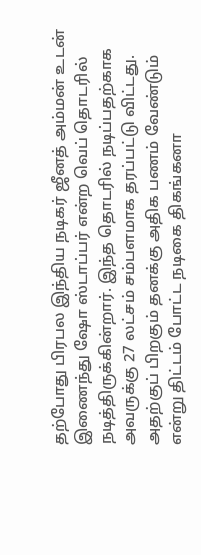தற்போது பிரபல இந்திய நடிகர் ஜீனத் அம்மன் உடன் இணைந்து ஷோ ஸ்டாப்பர் என்ற வெப் தொடரில் நடித்திருக்கின்றார். இந்த தொடரில் நடிப்பதற்காக அவருக்கு 27 லட்சம் சம்பளமாக தரப்பட்டு விட்டது. அதற்குப் பிறகும் தனக்கு அதிக பணம் வேண்டும் என்று திட்டம் போட்ட நடிகை திகங்கனா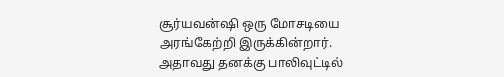சூர்யவன்ஷி ஒரு மோசடியை அரங்கேற்றி இருக்கின்றார்.
அதாவது தனக்கு பாலிவுட்டில்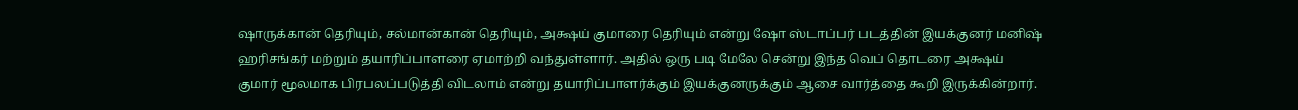ஷாருக்கான் தெரியும், சல்மான்கான் தெரியும், அக்ஷய் குமாரை தெரியும் என்று ஷோ ஸ்டாப்பர் படத்தின் இயக்குனர் மனிஷ் ஹரிசங்கர் மற்றும் தயாரிப்பாளரை ஏமாற்றி வந்துள்ளார். அதில் ஒரு படி மேலே சென்று இந்த வெப் தொடரை அக்ஷய் குமார் மூலமாக பிரபலப்படுத்தி விடலாம் என்று தயாரிப்பாளர்க்கும் இயக்குனருக்கும் ஆசை வார்த்தை கூறி இருக்கின்றார்.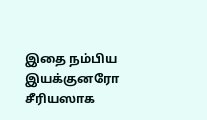இதை நம்பிய இயக்குனரோ சீரியஸாக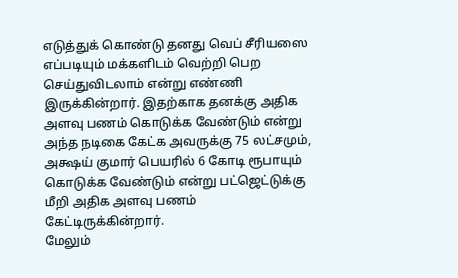எடுத்துக் கொண்டு தனது வெப் சீரியஸை எப்படியும் மக்களிடம் வெற்றி பெற செய்துவிடலாம் என்று எண்ணி இருக்கின்றார். இதற்காக தனக்கு அதிக அளவு பணம் கொடுக்க வேண்டும் என்று அந்த நடிகை கேட்க அவருக்கு 75 லட்சமும், அக்ஷய் குமார் பெயரில் 6 கோடி ரூபாயும் கொடுக்க வேண்டும் என்று பட்ஜெட்டுக்கு மீறி அதிக அளவு பணம் கேட்டிருக்கின்றார்.
மேலும்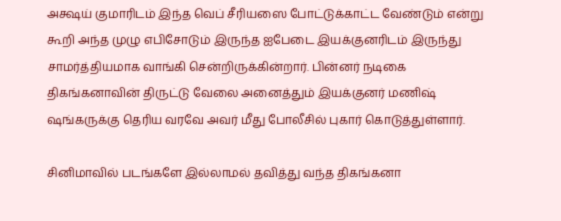அக்ஷய் குமாரிடம் இந்த வெப் சீரியஸை போட்டுக்காட்ட வேண்டும் என்று கூறி அந்த முழு எபிசோடும் இருந்த ஐபேடை இயக்குனரிடம் இருந்து சாமர்த்தியமாக வாங்கி சென்றிருக்கின்றார். பின்னர் நடிகை திகங்கனாவின் திருட்டு வேலை அனைத்தும் இயக்குனர் மணிஷ் ஷங்கருக்கு தெரிய வரவே அவர் மீது போலீசில் புகார் கொடுத்துள்ளார்.

சினிமாவில் படங்களே இல்லாமல் தவித்து வந்த திகங்கனா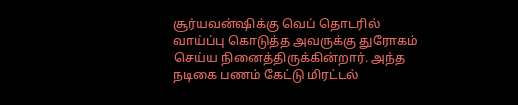சூர்யவன்ஷிக்கு வெப் தொடரில் வாய்ப்பு கொடுத்த அவருக்கு துரோகம் செய்ய நினைத்திருக்கின்றார். அந்த நடிகை பணம் கேட்டு மிரட்டல்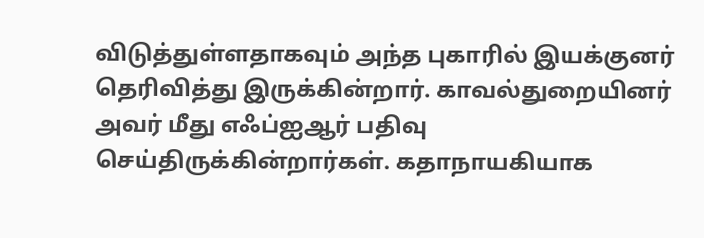விடுத்துள்ளதாகவும் அந்த புகாரில் இயக்குனர் தெரிவித்து இருக்கின்றார். காவல்துறையினர் அவர் மீது எஃப்ஐஆர் பதிவு செய்திருக்கின்றார்கள். கதாநாயகியாக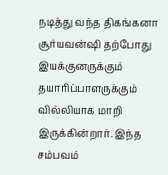நடித்து வந்த திகங்கனா சூர்யவன்ஷி தற்போது இயக்குனருக்கும் தயாரிப்பாளருக்கும் வில்லியாக மாறி இருக்கின்றார். இந்த சம்பவம்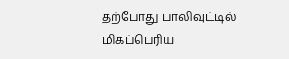தற்போது பாலிவுட்டில் மிகப்பெரிய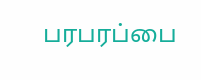பரபரப்பை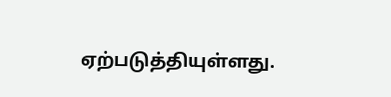ஏற்படுத்தியுள்ளது.